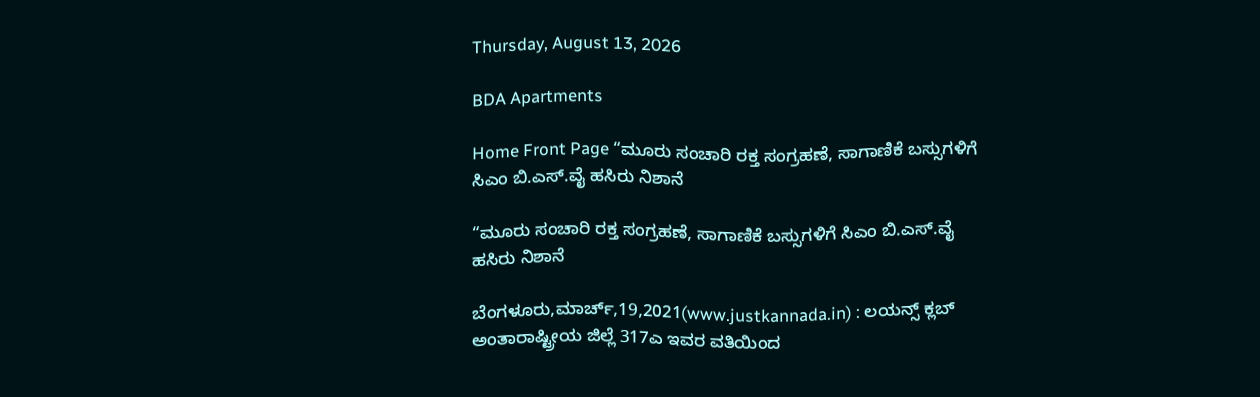Thursday, August 13, 2026

BDA Apartments

Home Front Page “ಮೂರು ಸಂಚಾರಿ ರಕ್ತ ಸಂಗ್ರಹಣೆ, ಸಾಗಾಣಿಕೆ ಬಸ್ಸುಗಳಿಗೆ ಸಿಎಂ ಬಿ.ಎಸ್.ವೈ ಹಸಿರು ನಿಶಾನೆ

“ಮೂರು ಸಂಚಾರಿ ರಕ್ತ ಸಂಗ್ರಹಣೆ, ಸಾಗಾಣಿಕೆ ಬಸ್ಸುಗಳಿಗೆ ಸಿಎಂ ಬಿ.ಎಸ್.ವೈ ಹಸಿರು ನಿಶಾನೆ

ಬೆಂಗಳೂರು,ಮಾರ್ಚ್,19,2021(www.justkannada.in) : ಲಯನ್ಸ್ ಕ್ಲಬ್ ಅಂತಾರಾಷ್ಟ್ರೀಯ ಜಿಲ್ಲೆ 317ಎ ಇವರ ವತಿಯಿಂದ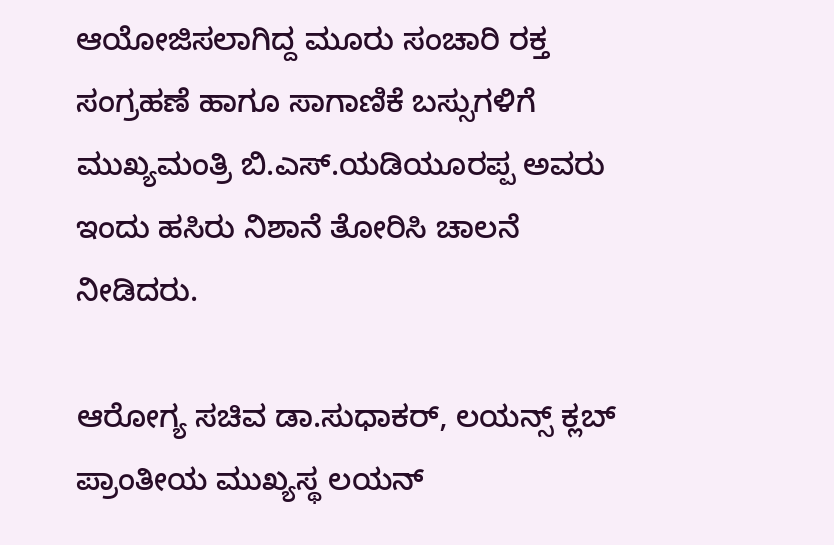ಆಯೋಜಿಸಲಾಗಿದ್ದ ಮೂರು ಸಂಚಾರಿ ರಕ್ತ ಸಂಗ್ರಹಣೆ ಹಾಗೂ ಸಾಗಾಣಿಕೆ ಬಸ್ಸುಗಳಿಗೆ ಮುಖ್ಯಮಂತ್ರಿ ಬಿ.ಎಸ್.ಯಡಿಯೂರಪ್ಪ ಅವರು ಇಂದು ಹಸಿರು ನಿಶಾನೆ ತೋರಿಸಿ ಚಾಲನೆ‌ ನೀಡಿದರು.

ಆರೋಗ್ಯ ಸಚಿವ ಡಾ.ಸುಧಾಕರ್, ಲಯನ್ಸ್ ಕ್ಲಬ್ ಪ್ರಾಂತೀಯ ಮುಖ್ಯಸ್ಥ ಲಯನ್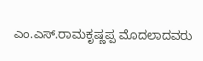ಎಂ.ಎಸ್.ರಾಮಕೃಷ್ಣಪ್ಪ ಮೊದಲಾದವರು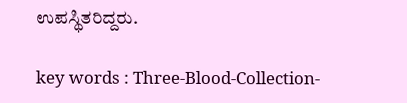ಉಪಸ್ಥಿತರಿದ್ದರು.

key words : Three-Blood-Collection-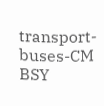transport-buses-CM BSY